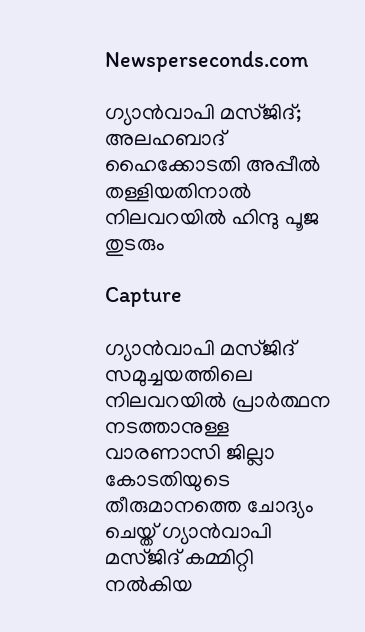Newsperseconds.com

ഗ്യാന്‍വാപി മസ്ജിദ്; അലഹബാദ് ഹൈക്കോടതി അപ്പീല്‍ തള്ളിയതിനാല്‍ നിലവറയില്‍ ഹിന്ദു പൂജ തുടരും

Capture

ഗ്യാന്‍വാപി മസ്ജിദ് സമുച്ചയത്തിലെ നിലവറയില്‍ പ്രാര്‍ത്ഥന നടത്താനുള്ള വാരണാസി ജില്ലാ കോടതിയുടെ തീരുമാനത്തെ ചോദ്യം ചെയ്ത് ഗ്യാന്‍വാപി മസ്ജിദ് കമ്മിറ്റി നല്‍കിയ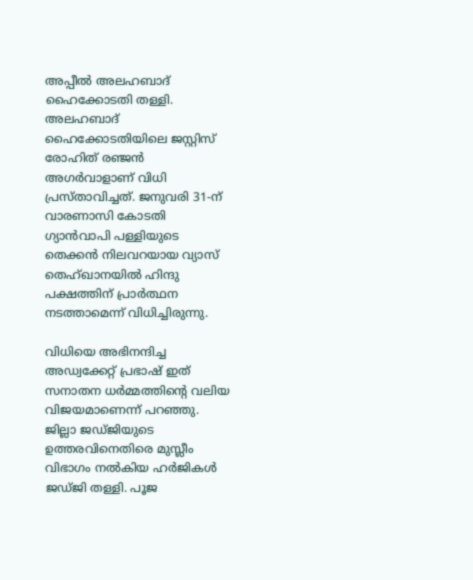അപ്പീല്‍ അലഹബാദ് ഹൈക്കോടതി തള്ളി. അലഹബാദ് ഹൈക്കോടതിയിലെ ജസ്റ്റിസ് രോഹിത് രഞ്ജന്‍ അഗര്‍വാളാണ് വിധി പ്രസ്താവിച്ചത്. ജനുവരി 31-ന് വാരണാസി കോടതി ഗ്യാന്‍വാപി പള്ളിയുടെ തെക്കന്‍ നിലവറയായ വ്യാസ് തെഹ്ഖാനയില്‍ ഹിന്ദു പക്ഷത്തിന് പ്രാര്‍ത്ഥന നടത്താമെന്ന് വിധിച്ചിരുന്നു.

വിധിയെ അഭിനന്ദിച്ച അഡ്വക്കേറ്റ് പ്രഭാഷ് ഇത് സനാതന ധര്‍മ്മത്തിന്റെ വലിയ വിജയമാണെന്ന് പറഞ്ഞു. ജില്ലാ ജഡ്ജിയുടെ ഉത്തരവിനെതിരെ മുസ്ലീം വിഭാഗം നല്‍കിയ ഹര്‍ജികള്‍ ജഡ്ജി തള്ളി. പൂജ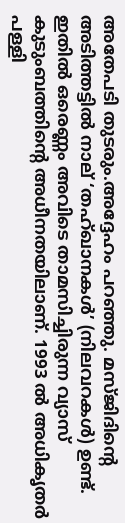അതേപടി തുടരും.അദ്ദേഹം പറഞ്ഞു. മസ്ജിദിന്റെ അടിത്തട്ടില്‍ നാല് ‘തഹ്ഖാനകള്‍’ (നിലവറകള്‍) ഉണ്ട്. ഇതില്‍ ഒരെണ്ണം അവിടെ താമസിച്ചിരുന്ന വ്യാസ് കുടുംബത്തിന്റെ അധീനതയിലാണ്. 1993 ല്‍ അധികൃതര്‍ പള്ളി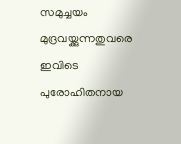സമുച്ചയം മുദ്രവയ്ക്കുന്നതുവരെ ഇവിടെ പുരോഹിതനായ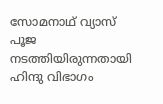സോമനാഥ് വ്യാസ് പൂജ നടത്തിയിരുന്നതായി ഹിന്ദു വിഭാഗം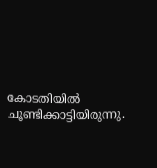കോടതിയില്‍ ചൂണ്ടിക്കാട്ടിയിരുന്നു.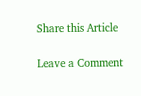Share this Article

Leave a Comment